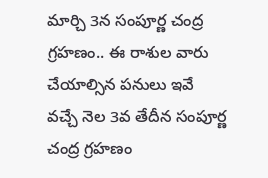మార్చి 3న సంపూర్ణ చంద్ర గ్రహణం.. ఈ రాశుల వారు చేయాల్సిన పనులు ఇవే
వచ్చే నెల 3వ తేదీన సంపూర్ణ చంద్ర గ్రహణం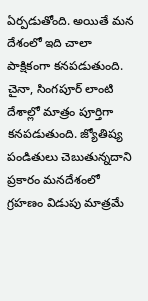ఏర్పడుతోంది. అయితే మన దేశంలో ఇది చాలా పాక్షికంగా కనపడుతుంది. చైనా, సింగపూర్ లాంటి దేశాల్లో మాత్రం పూర్తిగా కనపడుతుంది. జ్యోతిష్య పండితులు చెబుతున్నదాని ప్రకారం మనదేశంలో గ్రహణం విడుపు మాత్రమే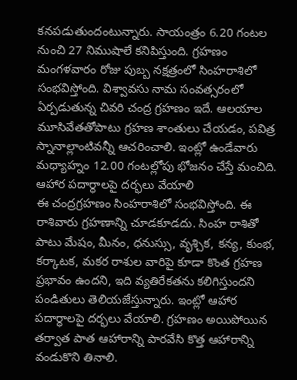కనపడుతుందంటున్నారు. సాయంత్రం 6.20 గంటల నుంచి 27 నిముషాలే కనిపిస్తుంది. గ్రహణం మంగళవారం రోజు పుబ్బ నక్షత్రంలో సింహరాశిలో సంభవిస్తోంది. విశ్వావసు నామ సంవత్సరంలో ఏర్పడుతున్న చివరి చంద్ర గ్రహణం ఇదే. ఆలయాల మూసివేతతోపాటు గ్రహణ శాంతులు చేయడం, పవిత్ర స్నానాల్లాంటివన్నీ ఆచరించాలి. ఇంట్లో ఉండేవారు మధ్యాహ్నం 12.00 గంటల్లోపు భోజనం చేస్తే మంచిది.
ఆహార పదార్థాలపై దర్భలు వేయాలి
ఈ చంద్రగ్రహణం సింహరాశిలో సంభవిస్తోంది. ఈ రాశివారు గ్రహణాన్ని చూడకూడదు. సింహ రాశితో పాటు మేషం, మీనం, ధనుస్సు, వృశ్చిక, కన్య, కుంభ, కర్కాటక, మకర రాశుల వారిపై కూడా కొంత గ్రహణ ప్రభావం ఉందని, ఇది వ్యతిరేకతను కలిగిస్తుందని పండితులు తెలియజేస్తున్నారు. ఇంట్లో ఆహార పదార్థాలపై దర్భలు వేయాలి. గ్రహణం అయిపోయిన తర్వాత పాత ఆహారాన్ని పారవేసి కొత్త ఆహారాన్ని వండుకొని తినాలి.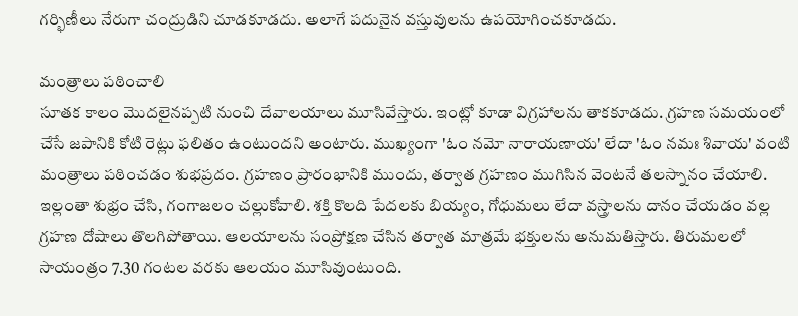గర్భిణీలు నేరుగా చంద్రుడిని చూడకూడదు. అలాగే పదునైన వస్తువులను ఉపయోగించకూడదు.

మంత్రాలు పఠించాలి
సూతక కాలం మొదలైనప్పటి నుంచి దేవాలయాలు మూసివేస్తారు. ఇంట్లో కూడా విగ్రహాలను తాకకూడదు. గ్రహణ సమయంలో చేసే జపానికి కోటి రెట్లు ఫలితం ఉంటుందని అంటారు. ముఖ్యంగా 'ఓం నమో నారాయణాయ' లేదా 'ఓం నమః శివాయ' వంటి మంత్రాలు పఠించడం శుభప్రదం. గ్రహణం ప్రారంభానికి ముందు, తర్వాత గ్రహణం ముగిసిన వెంటనే తలస్నానం చేయాలి. ఇల్లంతా శుభ్రం చేసి, గంగాజలం చల్లుకోవాలి. శక్తి కొలది పేదలకు బియ్యం, గోధుమలు లేదా వస్త్రాలను దానం చేయడం వల్ల గ్రహణ దోషాలు తొలగిపోతాయి. ఆలయాలను సంప్రోక్షణ చేసిన తర్వాత మాత్రమే భక్తులను అనుమతిస్తారు. తిరుమలలో సాయంత్రం 7.30 గంటల వరకు ఆలయం మూసివుంటుంది.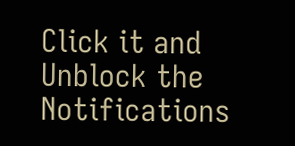Click it and Unblock the Notifications